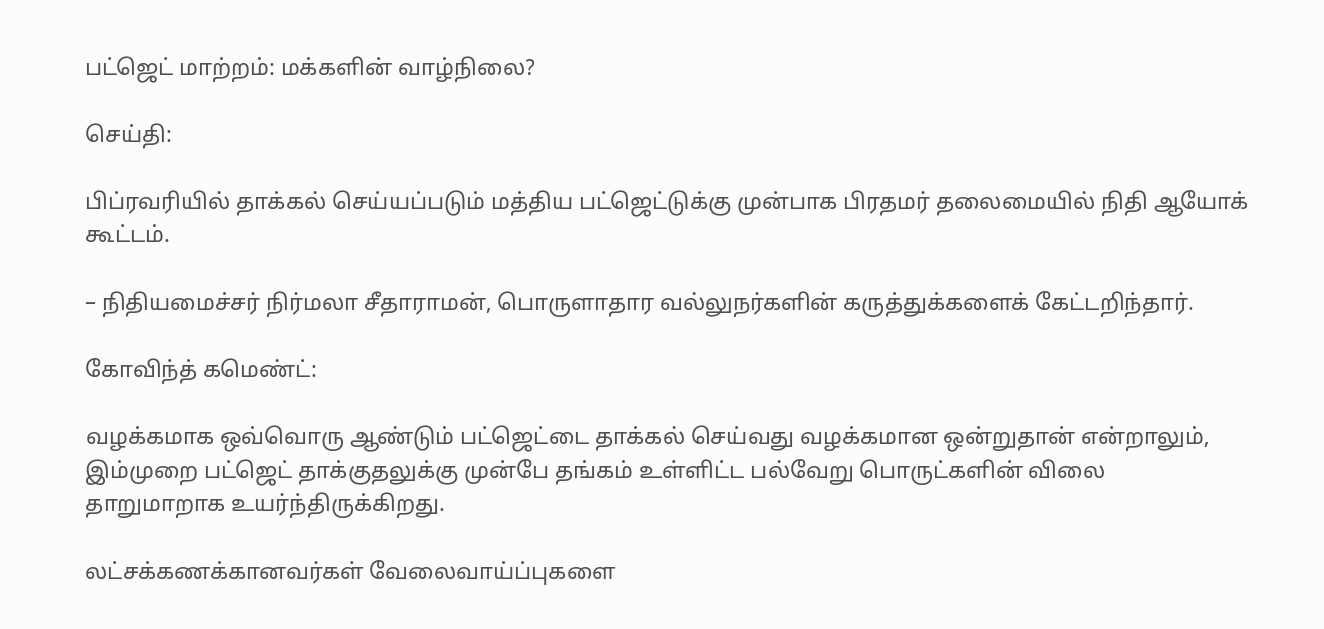பட்ஜெட் மாற்றம்: மக்களின் வாழ்நிலை?

செய்தி:

பிப்ரவரியில் தாக்கல் செய்யப்படும் மத்திய பட்ஜெட்டுக்கு முன்பாக பிரதமர் தலைமையில் நிதி ஆயோக் கூட்டம்.

– நிதியமைச்சர் நிர்மலா சீதாராமன், பொருளாதார வல்லுநர்களின் கருத்துக்களைக் கேட்டறிந்தார்.

கோவிந்த் கமெண்ட்:

வழக்கமாக ஒவ்வொரு ஆண்டும் பட்ஜெட்டை தாக்கல் செய்வது வழக்கமான ஒன்றுதான் என்றாலும், இம்முறை பட்ஜெட் தாக்குதலுக்கு முன்பே தங்கம் உள்ளிட்ட பல்வேறு பொருட்களின் விலை தாறுமாறாக உயர்ந்திருக்கிறது.

லட்சக்கணக்கானவர்கள் வேலைவாய்ப்புகளை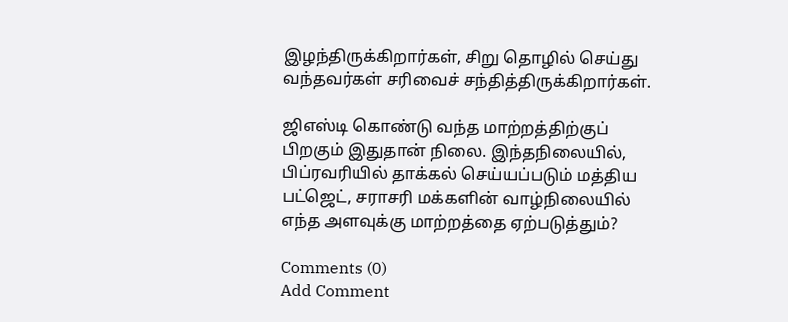இழந்திருக்கிறார்கள், சிறு தொழில் செய்து வந்தவர்கள் சரிவைச் சந்தித்திருக்கிறார்கள்.

ஜிஎஸ்டி கொண்டு வந்த மாற்றத்திற்குப் பிறகும் இதுதான் நிலை. இந்தநிலையில், பிப்ரவரியில் தாக்கல் செய்யப்படும் மத்திய பட்ஜெட், சராசரி மக்களின் வாழ்நிலையில் எந்த அளவுக்கு மாற்றத்தை ஏற்படுத்தும்?

Comments (0)
Add Comment